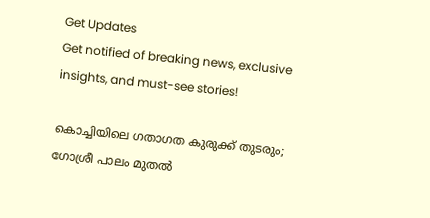Get Updates
Get notified of breaking news, exclusive insights, and must-see stories!

കൊച്ചിയിലെ ഗതാഗത കുരുക്ക് തുടരും; ഗോശ്രീ പാലം മുതൽ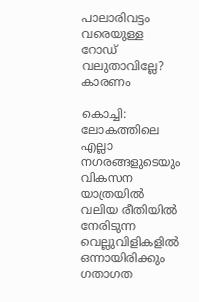പാലാരിവട്ടം വരെയുള്ള റോഡ് വലുതാവില്ലേ? കാരണം

കൊച്ചി: ലോകത്തിലെ എല്ലാ നഗരങ്ങളുടെയും വികസന യാത്രയിൽ വലിയ രീതിയിൽ നേരിടുന്ന വെല്ലുവിളികളിൽ ഒന്നായിരിക്കും ഗതാഗത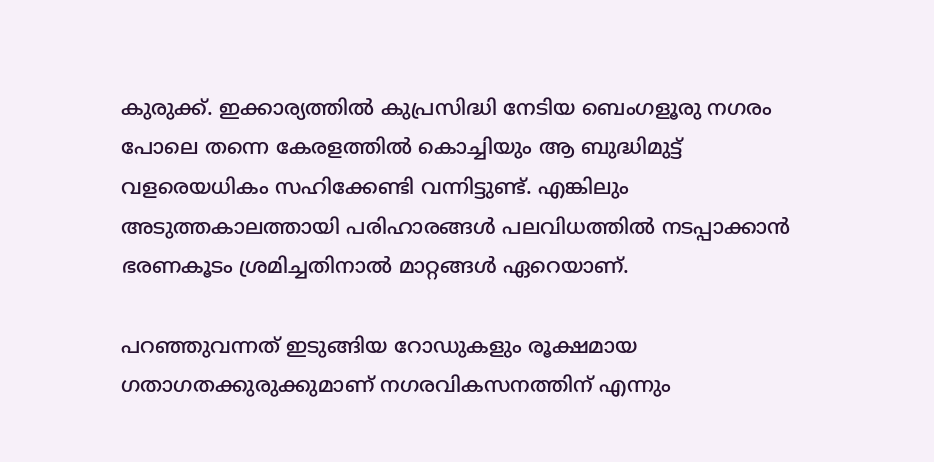കുരുക്ക്. ഇക്കാര്യത്തിൽ കുപ്രസിദ്ധി നേടിയ ബെംഗളൂരു നഗരം പോലെ തന്നെ കേരളത്തിൽ കൊച്ചിയും ആ ബുദ്ധിമുട്ട് വളരെയധികം സഹിക്കേണ്ടി വന്നിട്ടുണ്ട്. എങ്കിലും അടുത്തകാലത്തായി പരിഹാരങ്ങൾ പലവിധത്തിൽ നടപ്പാക്കാൻ ഭരണകൂടം ശ്രമിച്ചതിനാൽ മാറ്റങ്ങൾ ഏറെയാണ്.

പറഞ്ഞുവന്നത് ഇടുങ്ങിയ റോഡുകളും രൂക്ഷമായ ഗതാഗതക്കുരുക്കുമാണ് നഗരവികസനത്തിന് എന്നും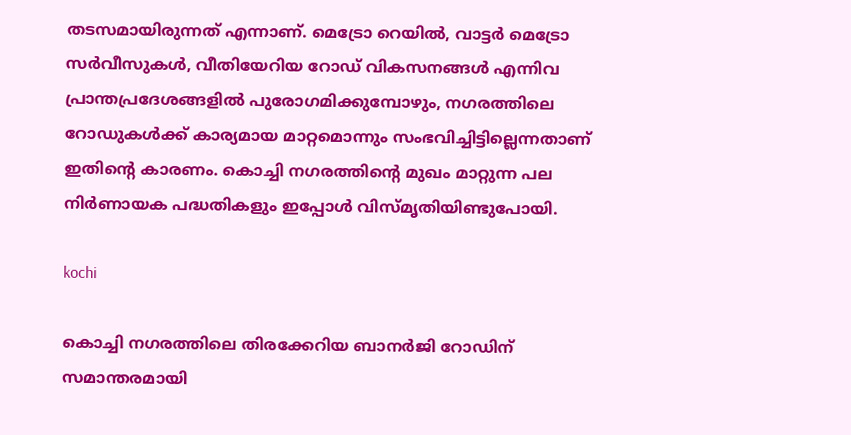തടസമായിരുന്നത് എന്നാണ്. മെട്രോ റെയിൽ, വാട്ടർ മെട്രോ സർവീസുകൾ, വീതിയേറിയ റോഡ് വികസനങ്ങൾ എന്നിവ പ്രാന്തപ്രദേശങ്ങളിൽ പുരോഗമിക്കുമ്പോഴും, നഗരത്തിലെ റോഡുകൾക്ക് കാര്യമായ മാറ്റമൊന്നും സംഭവിച്ചിട്ടില്ലെന്നതാണ് ഇതിന്റെ കാരണം. കൊച്ചി നഗരത്തിന്റെ മുഖം മാറ്റുന്ന പല നിർണായക പദ്ധതികളും ഇപ്പോൾ വിസ്‌മൃതിയിണ്ടുപോയി.

kochi

കൊച്ചി നഗരത്തിലെ തിരക്കേറിയ ബാനർജി റോഡിന് സമാന്തരമായി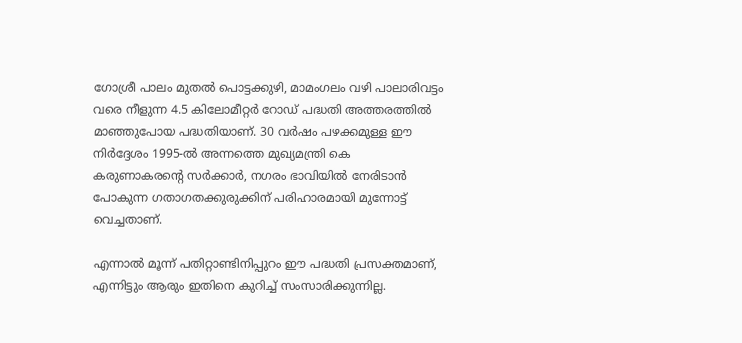ഗോശ്രീ പാലം മുതൽ പൊട്ടക്കുഴി, മാമംഗലം വഴി പാലാരിവട്ടം വരെ നീളുന്ന 4.5 കിലോമീറ്റർ റോഡ് പദ്ധതി അത്തരത്തിൽ മാഞ്ഞുപോയ പദ്ധതിയാണ്. 30 വർഷം പഴക്കമുള്ള ഈ നിർദ്ദേശം 1995-ൽ അന്നത്തെ മുഖ്യമന്ത്രി കെ കരുണാകരന്റെ സർക്കാർ, നഗരം ഭാവിയിൽ നേരിടാൻ പോകുന്ന ഗതാഗതക്കുരുക്കിന് പരിഹാരമായി മുന്നോട്ട് വെച്ചതാണ്.

എന്നാൽ മൂന്ന് പതിറ്റാണ്ടിനിപ്പുറം ഈ പദ്ധതി പ്രസക്തമാണ്, എന്നിട്ടും ആരും ഇതിനെ കുറിച്ച് സംസാരിക്കുന്നില്ല.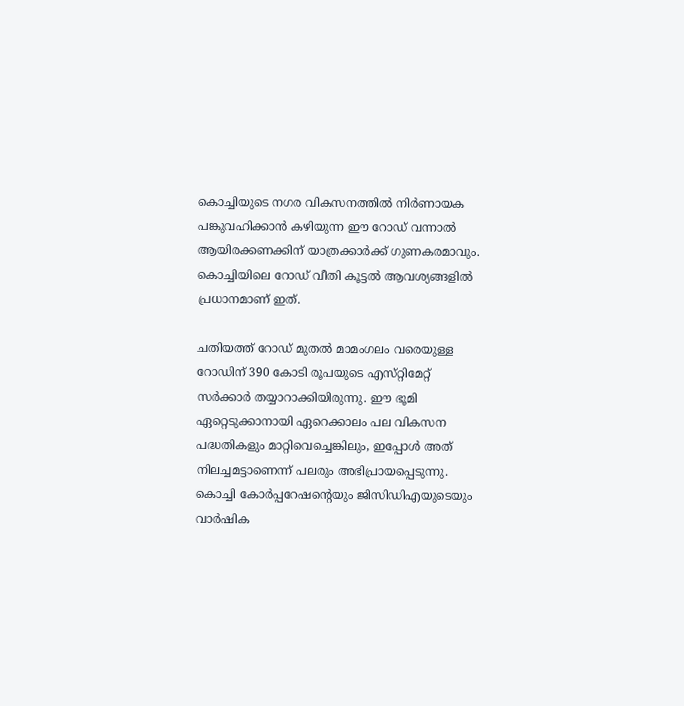കൊച്ചിയുടെ നഗര വികസനത്തിൽ നിർണായക പങ്കുവഹിക്കാൻ കഴിയുന്ന ഈ റോഡ് വന്നാൽ ആയിരക്കണക്കിന് യാത്രക്കാർക്ക് ഗുണകരമാവും. കൊച്ചിയിലെ റോഡ് വീതി കൂട്ടൽ ആവശ്യങ്ങളിൽ പ്രധാനമാണ് ഇത്.

ചതിയത്ത് റോഡ് മുതൽ മാമംഗലം വരെയുള്ള റോഡിന് 390 കോടി രൂപയുടെ എസ്‌റ്റിമേറ്റ് സർക്കാർ തയ്യാറാക്കിയിരുന്നു. ഈ ഭൂമി ഏറ്റെടുക്കാനായി ഏറെക്കാലം പല വികസന പദ്ധതികളും മാറ്റിവെച്ചെങ്കിലും, ഇപ്പോൾ അത് നിലച്ചമട്ടാണെന്ന് പലരും അഭിപ്രായപ്പെടുന്നു. കൊച്ചി കോർപ്പറേഷന്റെയും ജിസിഡിഎയുടെയും വാർഷിക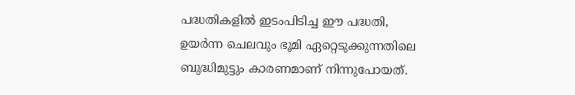പദ്ധതികളിൽ ഇടംപിടിച്ച ഈ പദ്ധതി, ഉയർന്ന ചെലവും ഭൂമി ഏറ്റെടുക്കുന്നതിലെ ബുദ്ധിമുട്ടും കാരണമാണ് നിന്നുപോയത്.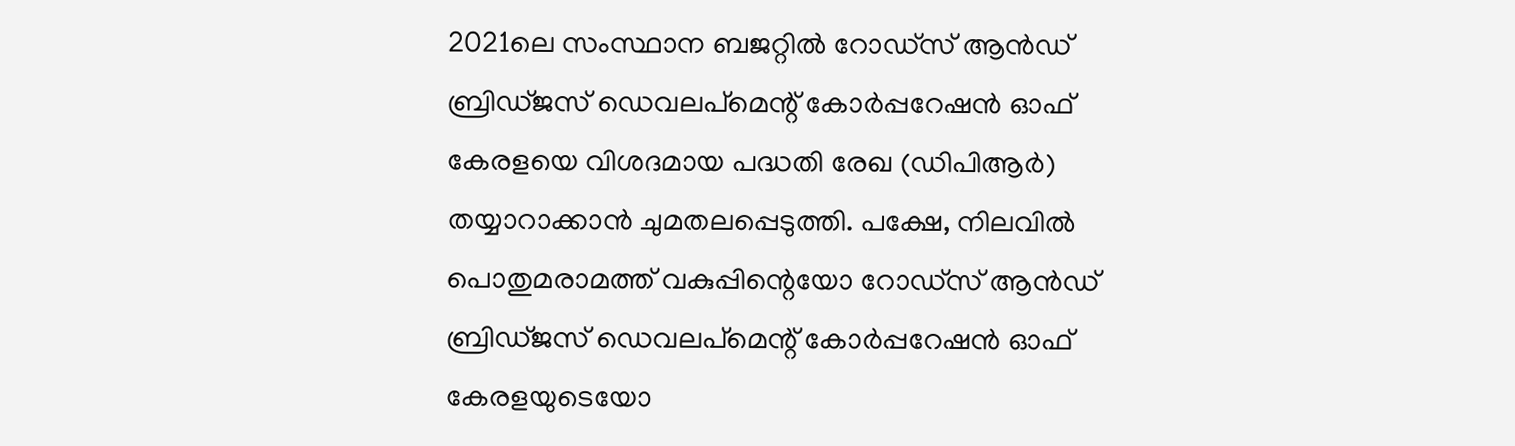2021ലെ സംസ്ഥാന ബജറ്റിൽ റോഡ്‌സ് ആൻഡ് ബ്രിഡ്‌ജസ് ഡെവലപ്‌മെന്റ് കോർപ്പറേഷൻ ഓഫ് കേരളയെ വിശദമായ പദ്ധതി രേഖ (ഡിപിആർ) തയ്യാറാക്കാൻ ചുമതലപ്പെടുത്തി. പക്ഷേ, നിലവിൽ പൊതുമരാമത്ത് വകുപ്പിന്റെയോ റോഡ്‌സ് ആൻഡ് ബ്രിഡ്‌ജസ് ഡെവലപ്‌മെന്റ് കോർപ്പറേഷൻ ഓഫ് കേരളയുടെയോ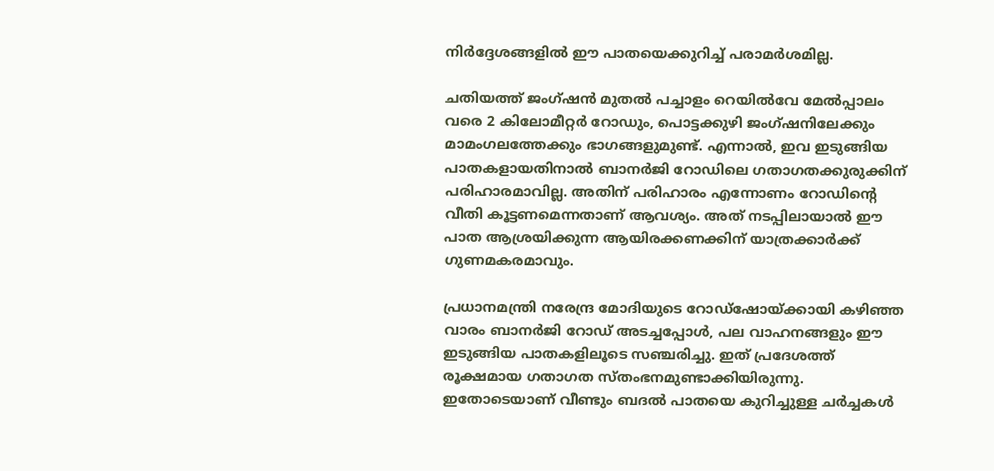നിർദ്ദേശങ്ങളിൽ ഈ പാതയെക്കുറിച്ച് പരാമർശമില്ല.

ചതിയത്ത് ജംഗ്ഷൻ മുതൽ പച്ചാളം റെയിൽവേ മേൽപ്പാലം വരെ 2 കിലോമീറ്റർ റോഡും, പൊട്ടക്കുഴി ജംഗ്ഷനിലേക്കും മാമംഗലത്തേക്കും ഭാഗങ്ങളുമുണ്ട്. എന്നാൽ, ഇവ ഇടുങ്ങിയ പാതകളായതിനാൽ ബാനർജി റോഡിലെ ഗതാഗതക്കുരുക്കിന് പരിഹാരമാവില്ല. അതിന് പരിഹാരം എന്നോണം റോഡിന്റെ വീതി കൂട്ടണമെന്നതാണ് ആവശ്യം. അത് നടപ്പിലായാൽ ഈ പാത ആശ്രയിക്കുന്ന ആയിരക്കണക്കിന് യാത്രക്കാർക്ക് ഗുണമകരമാവും.

പ്രധാനമന്ത്രി നരേന്ദ്ര മോദിയുടെ റോഡ്‌ഷോയ്ക്കായി കഴിഞ്ഞ വാരം ബാനർജി റോഡ് അടച്ചപ്പോൾ, പല വാഹനങ്ങളും ഈ ഇടുങ്ങിയ പാതകളിലൂടെ സഞ്ചരിച്ചു. ഇത് പ്രദേശത്ത് രൂക്ഷമായ ഗതാഗത സ്‌തംഭനമുണ്ടാക്കിയിരുന്നു. ഇതോടെയാണ് വീണ്ടും ബദൽ പാതയെ കുറിച്ചുള്ള ചർച്ചകൾ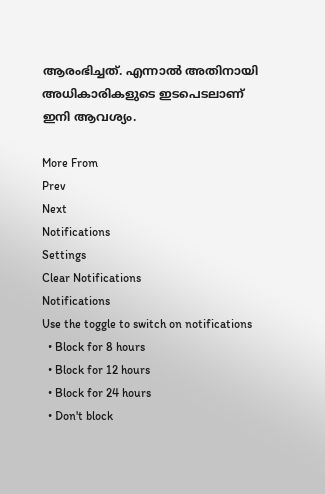ആരംഭിച്ചത്. എന്നാൽ അതിനായി അധികാരികളുടെ ഇടപെടലാണ് ഇനി ആവശ്യം.

More From
Prev
Next
Notifications
Settings
Clear Notifications
Notifications
Use the toggle to switch on notifications
  • Block for 8 hours
  • Block for 12 hours
  • Block for 24 hours
  • Don't block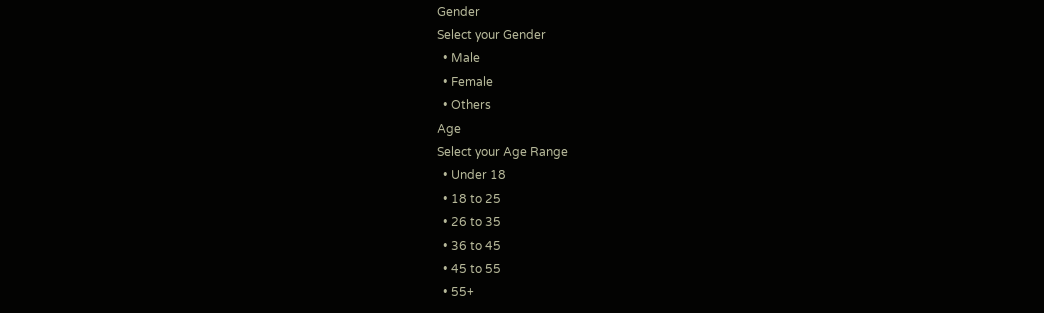Gender
Select your Gender
  • Male
  • Female
  • Others
Age
Select your Age Range
  • Under 18
  • 18 to 25
  • 26 to 35
  • 36 to 45
  • 45 to 55
  • 55+